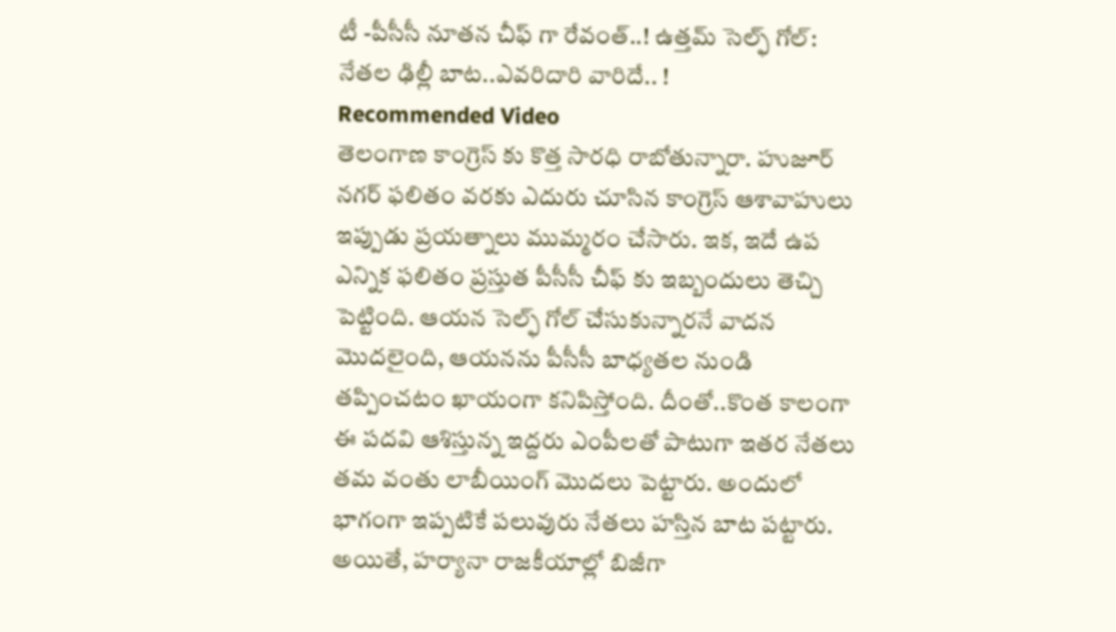టీ -పీసీసీ నూతన చీఫ్ గా రేవంత్..! ఉత్తమ్ సెల్ఫ్ గోల్: నేతల ఢిల్లీ బాట..ఎవరిదారి వారిదే.. !
Recommended Video
తెలంగాణ కాంగ్రెస్ కు కొత్త సారధి రాబోతున్నారా. హుజూర్ నగర్ ఫలితం వరకు ఎదురు చూసిన కాంగ్రెస్ ఆశావాహులు ఇప్పుడు ప్రయత్నాలు ముమ్మరం చేసారు. ఇక, ఇదే ఉప ఎన్నిక ఫలితం ప్రస్తుత పీసీసీ చీఫ్ కు ఇబ్బందులు తెచ్చి పెట్టింది. ఆయన సెల్ఫ్ గోల్ చేసుకున్నారనే వాదన మొదలైంది, ఆయనను పీసీసీ బాధ్యతల నుండి తప్పించటం ఖాయంగా కనిపిస్తోంది. దీంతో..కొంత కాలంగా ఈ పదవి ఆశిస్తున్న ఇద్దరు ఎంపీలతో పాటుగా ఇతర నేతలు తమ వంతు లాబీయింగ్ మొదలు పెట్టారు. అందులో భాగంగా ఇప్పటికే పలువురు నేతలు హస్తిన బాట పట్టారు. అయితే, హర్యానా రాజకీయాల్లో బిజీగా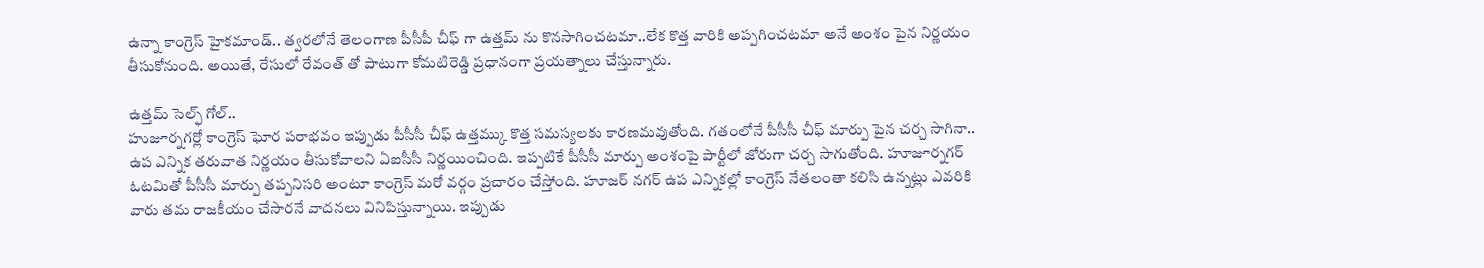ఉన్నా కాంగ్రెస్ హైకమాండ్.. త్వరలోనే తెలంగాణ పీసీపీ చీఫ్ గా ఉత్తమ్ ను కొనసాగించటమా..లేక కొత్త వారికి అప్పగించటమా అనే అంశం పైన నిర్ణయం తీసుకోనుంది. అయితే, రేసులో రేవంత్ తో పాటుగా కోమటిరెడ్డి ప్రధానంగా ప్రయత్నాలు చేస్తున్నారు.

ఉత్తమ్ సెల్ఫ్ గోల్..
హుజూర్నగర్లో కాంగ్రెస్ ఘోర పరాభవం ఇప్పుడు పీసీసీ చీఫ్ ఉత్తమ్కు కొత్త సమస్యలకు కారణమవుతోంది. గతంలోనే పీసీసీ చీఫ్ మార్పు పైన చర్చ సాగినా.. ఉప ఎన్నిక తరువాత నిర్ణయం తీసుకోవాలని ఏఐసీసీ నిర్ణయించింది. ఇప్పటికే పీసీసీ మార్పు అంశంపై పార్టీలో జోరుగా చర్చ సాగుతోంది. హూజూర్నగర్ ఓటమితో పీసీసీ మార్పు తప్పనిసరి అంటూ కాంగ్రెస్ మరో వర్గం ప్రచారం చేస్తోంది. హూజర్ నగర్ ఉప ఎన్నికల్లో కాంగ్రెస్ నేతలంతా కలిసి ఉన్నట్లు ఎవరికి వారు తమ రాజకీయం చేసారనే వాదనలు వినిపిస్తున్నాయి. ఇప్పుడు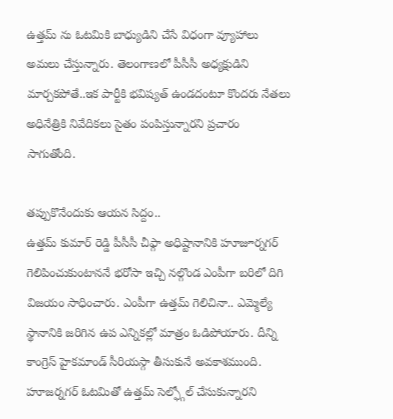ఉత్తమ్ ను ఓటమికి బాధ్యుడిని చేసే విధంగా వ్యూహాలు అమలు చేస్తున్నారు. తెలంగాణలో పీసీసీ అధ్యక్షుడిని మార్చకపోతే..ఇక పార్టీకి భవిష్యత్ ఉండదంటూ కొందరు నేతలు అధినేత్రికి నివేదికలు సైతం పంపిస్తున్నారని ప్రచారం సాగుతోంది.

తప్పుకొనేందుకు ఆయన సిద్దం..
ఉత్తమ్ కుమార్ రెడ్డి పీసీసీ చీఫ్గా అధిష్టానానికి హూజూర్నగర్ గెలిపించుకుంటాననే భరోసా ఇచ్చి నల్గొండ ఎంపీగా బరిలో దిగి విజయం సాధించారు. ఎంపీగా ఉత్తమ్ గెలిచినా.. ఎమ్మెల్యే స్థానానికి జరిగిన ఉప ఎన్నికల్లో మాత్రం ఓడిపోయారు. దీన్ని కాంగ్రెస్ హైకమాండ్ సీరియస్గా తీసుకునే అవకాశముంది. హూజర్నగర్ ఓటమితో ఉత్తమ్ సెల్ఫ్గోల్ చేసుకున్నారని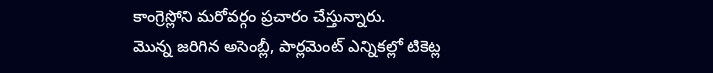కాంగ్రెస్లోని మరోవర్గం ప్రచారం చేస్తున్నారు.
మొన్న జరిగిన అసెంబ్లీ, పార్లమెంట్ ఎన్నికల్లో టికెట్ల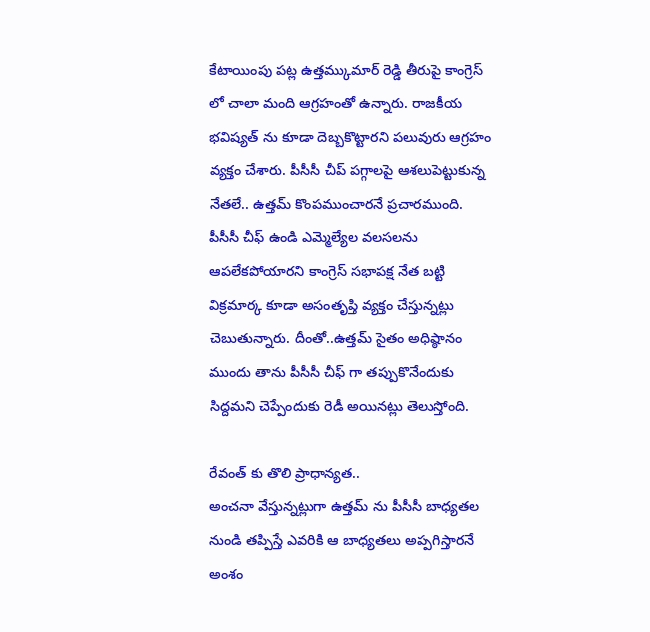కేటాయింపు పట్ల ఉత్తమ్కుమార్ రెడ్డి తీరుపై కాంగ్రెస్ లో చాలా మంది ఆగ్రహంతో ఉన్నారు. రాజకీయ భవిష్యత్ ను కూడా దెబ్బకొట్టారని పలువురు ఆగ్రహం వ్యక్తం చేశారు. పీసీసీ చీప్ పగ్గాలపై ఆశలుపెట్టుకున్న నేతలే.. ఉత్తమ్ కొంపముంచారనే ప్రచారముంది. పీసీసీ చీఫ్ ఉండి ఎమ్మెల్యేల వలసలను ఆపలేకపోయారని కాంగ్రెస్ సభాపక్ష నేత బట్టి విక్రమార్క కూడా అసంతృప్తి వ్యక్తం చేస్తున్నట్లు చెబుతున్నారు. దీంతో..ఉత్తమ్ సైతం అధిష్ఠానం ముందు తాను పీసీసీ చీఫ్ గా తప్పుకొనేందుకు సిద్దమని చెప్పేందుకు రెడీ అయినట్లు తెలుస్తోంది.

రేవంత్ కు తొలి ప్రాధాన్యత..
అంచనా వేస్తున్నట్లుగా ఉత్తమ్ ను పీసీసీ బాధ్యతల నుండి తప్పిస్తే ఎవరికి ఆ బాధ్యతలు అప్పగిస్తారనే అంశం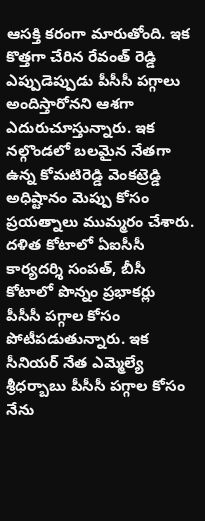ఆసక్తి కరంగా మారుతోంది. ఇక కొత్తగా చేరిన రేవంత్ రెడ్డి ఎప్పుడెప్పుడు పీసీసీ పగ్గాలు అందిస్తారోనని ఆశగా ఎదురుచూస్తున్నారు. ఇక నల్గొండలో బలమైన నేతగా ఉన్న కోమటిరెడ్డి వెంకట్రెడ్డి అధిష్టానం మెప్పు కోసం ప్రయత్నాలు ముమ్మరం చేశారు. దళిత కోటాలో ఏఐసీసీ కార్యదర్శి సంపత్, బీసీ కోటాలో పొన్నం ప్రభాకర్లు పీసీసీ పగ్గాల కోసం పోటీపడుతున్నారు. ఇక సీనియర్ నేత ఎమ్మెల్యే శ్రీధర్బాబు పీసీసీ పగ్గాల కోసం నేను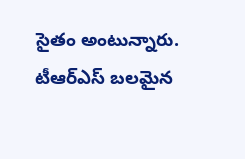సైతం అంటున్నారు. టీఆర్ఎస్ బలమైన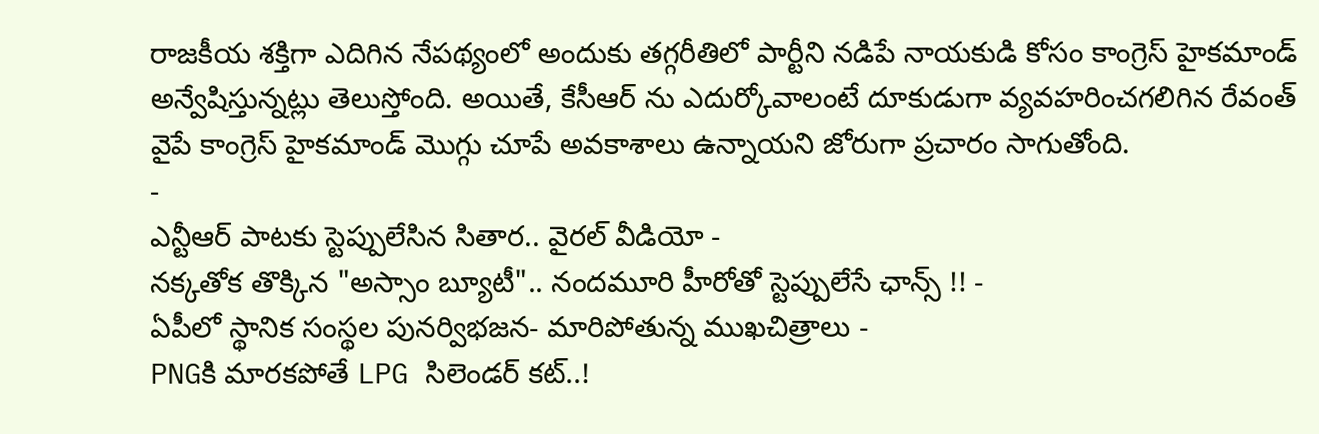రాజకీయ శక్తిగా ఎదిగిన నేపథ్యంలో అందుకు తగ్గరీతిలో పార్టీని నడిపే నాయకుడి కోసం కాంగ్రెస్ హైకమాండ్ అన్వేషిస్తున్నట్లు తెలుస్తోంది. అయితే, కేసీఆర్ ను ఎదుర్కోవాలంటే దూకుడుగా వ్యవహరించగలిగిన రేవంత్ వైపే కాంగ్రెస్ హైకమాండ్ మొగ్గు చూపే అవకాశాలు ఉన్నాయని జోరుగా ప్రచారం సాగుతోంది.
-
ఎన్టీఆర్ పాటకు స్టెప్పులేసిన సితార.. వైరల్ వీడియో -
నక్కతోక తొక్కిన "అస్సాం బ్యూటీ".. నందమూరి హీరోతో స్టెప్పులేసే ఛాన్స్ !! -
ఏపీలో స్థానిక సంస్థల పునర్విభజన- మారిపోతున్న ముఖచిత్రాలు -
PNGకి మారకపోతే LPG సిలెండర్ కట్..!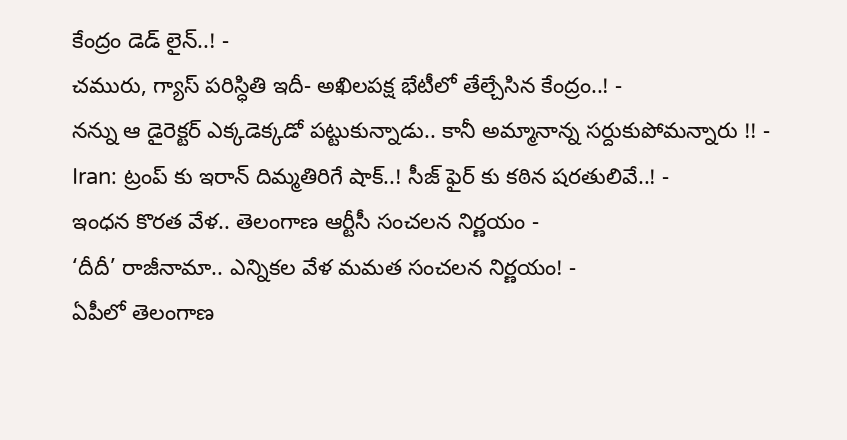కేంద్రం డెడ్ లైన్..! -
చమురు, గ్యాస్ పరిస్ధితి ఇదీ- అఖిలపక్ష భేటీలో తేల్చేసిన కేంద్రం..! -
నన్ను ఆ డైరెక్టర్ ఎక్కడెక్కడో పట్టుకున్నాడు.. కానీ అమ్మానాన్న సర్దుకుపోమన్నారు !! -
Iran: ట్రంప్ కు ఇరాన్ దిమ్మతిరిగే షాక్..! సీజ్ ఫైర్ కు కఠిన షరతులివే..! -
ఇంధన కొరత వేళ.. తెలంగాణ ఆర్టీసీ సంచలన నిర్ణయం -
‘దీదీ’ రాజీనామా.. ఎన్నికల వేళ మమత సంచలన నిర్ణయం! -
ఏపీలో తెలంగాణ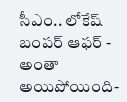సీఎం.. లోకేష్ బంపర్ ఆఫర్ -
అంతా అయిపోయింది-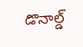డొనాల్డ్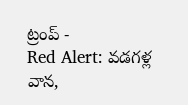ట్రంప్ -
Red Alert: వడగళ్ల వాన,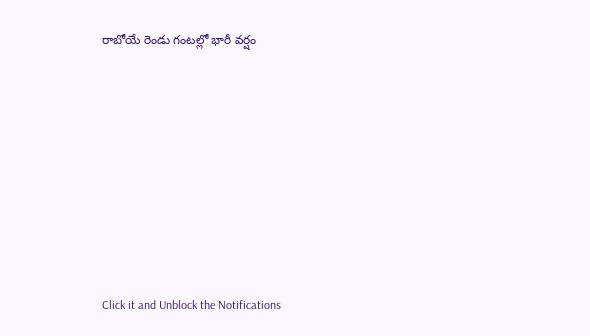రాబోయే రెండు గంటల్లో భారీ వర్షం












Click it and Unblock the Notifications